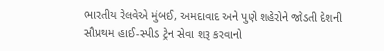ભારતીય રેલવેએ મુંબઈ, અમદાવાદ અને પુણે શહેરોને જોડતી દેશની સૌપ્રથમ હાઈ-સ્પીડ ટ્રેન સેવા શરૂ કરવાનો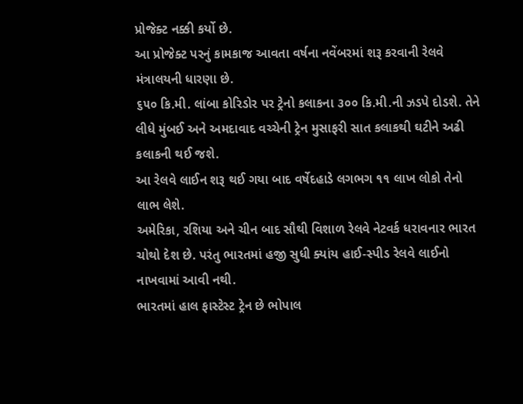પ્રોજેક્ટ નક્કી કર્યો છે.
આ પ્રોજેક્ટ પરનું કામકાજ આવતા વર્ષના નવેંબરમાં શરૂ કરવાની રેલવે મંત્રાલયની ધારણા છે.
૬૫૦ કિ.મી. લાંબા કોરિડોર પર ટ્રેનો કલાકના ૩૦૦ કિ.મી.ની ઝડપે દોડશે. તેને લીધે મુંબઈ અને અમદાવાદ વચ્ચેની ટ્રેન મુસાફરી સાત કલાકથી ઘટીને અઢી કલાકની થઈ જશે.
આ રેલવે લાઈન શરૂ થઈ ગયા બાદ વર્ષેદહાડે લગભગ ૧૧ લાખ લોકો તેનો લાભ લેશે.
અમેરિકા, રશિયા અને ચીન બાદ સૌથી વિશાળ રેલવે નેટવર્ક ધરાવનાર ભારત ચોથો દેશ છે. પરંતુ ભારતમાં હજી સુધી ક્યાંય હાઈ-સ્પીડ રેલવે લાઈનો નાખવામાં આવી નથી.
ભારતમાં હાલ ફાસ્ટેસ્ટ ટ્રેન છે ભોપાલ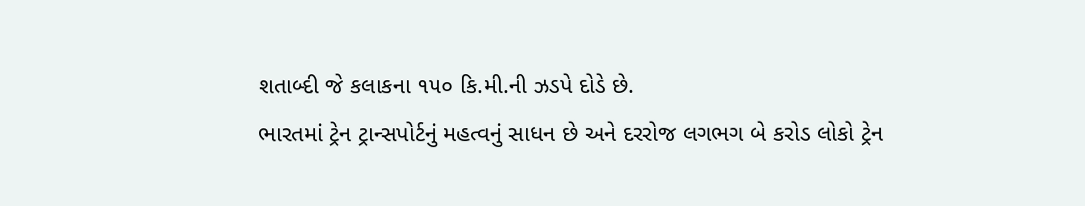શતાબ્દી જે કલાકના ૧૫૦ કિ.મી.ની ઝડપે દોડે છે.
ભારતમાં ટ્રેન ટ્રાન્સપોર્ટનું મહત્વનું સાધન છે અને દરરોજ લગભગ બે કરોડ લોકો ટ્રેન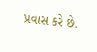પ્રવાસ કરે છે.